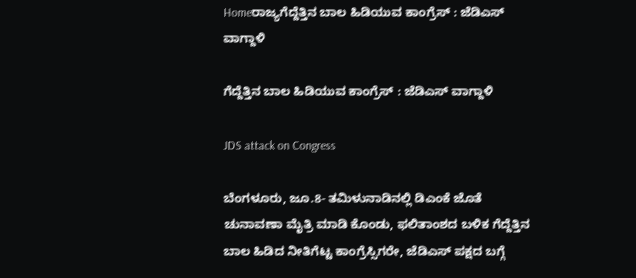Homeರಾಜ್ಯಗೆದ್ದೆತ್ತಿನ ಬಾಲ ಹಿಡಿಯುವ ಕಾಂಗ್ರೆಸ್‌‍ : ಜೆಡಿಎಸ್‌‍ ವಾಗ್ದಾಳಿ

ಗೆದ್ದೆತ್ತಿನ ಬಾಲ ಹಿಡಿಯುವ ಕಾಂಗ್ರೆಸ್‌‍ : ಜೆಡಿಎಸ್‌‍ ವಾಗ್ದಾಳಿ

JDS attack on Congress

ಬೆಂಗಳೂರು, ಜೂ.8- ತಮಿಳುನಾಡಿನಲ್ಲಿ ಡಿಎಂಕೆ ಜೊತೆ ಚುನಾವಣಾ ಮೈತ್ರಿ ಮಾಡಿ ಕೊಂಡು, ಫಲಿತಾಂಶದ ಬಳಿಕ ಗೆದ್ದೆತ್ತಿನ ಬಾಲ ಹಿಡಿದ ನೀತಿಗೆಟ್ಟ ಕಾಂಗ್ರೆಸ್ಸಿಗರೇ, ಜೆಡಿಎಸ್‌‍ ಪಕ್ಷದ ಬಗ್ಗೆ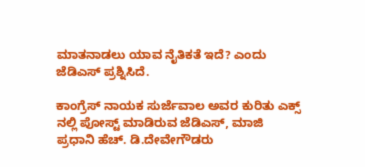ಮಾತನಾಡಲು ಯಾವ ನೈತಿಕತೆ ಇದೆ? ಎಂದು ಜೆಡಿಎಸ್‌‍ ಪ್ರಶ್ನಿಸಿದೆ.

ಕಾಂಗ್ರೆಸ್‌‍ ನಾಯಕ ಸುರ್ಜೆವಾಲ ಅವರ ಕುರಿತು ಎಕ್ಸ್ ನಲ್ಲಿ ಪೋಸ್ಟ್‌ ಮಾಡಿರುವ ಜೆಡಿಎಸ್‌‍, ಮಾಜಿ ಪ್ರಧಾನಿ ಹೆಚ್‌. ಡಿ.ದೇವೇಗೌಡರು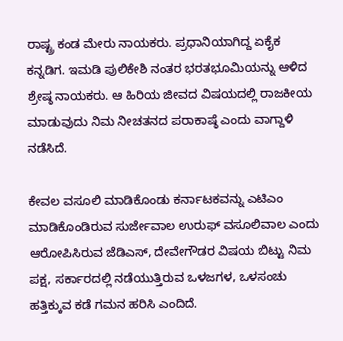ರಾಷ್ಟ್ರ ಕಂಡ ಮೇರು ನಾಯಕರು. ಪ್ರಧಾನಿಯಾಗಿದ್ದ ಏಕೈಕ ಕನ್ನಡಿಗ. ಇಮಡಿ ಪುಲಿಕೇಶಿ ನಂತರ ಭರತಭೂಮಿಯನ್ನು ಆಳಿದ ಶ್ರೇಷ್ಠ ನಾಯಕರು. ಆ ಹಿರಿಯ ಜೀವದ ವಿಷಯದಲ್ಲಿ ರಾಜಕೀಯ ಮಾಡುವುದು ನಿಮ ನೀಚತನದ ಪರಾಕಾಷ್ಠೆ ಎಂದು ವಾಗ್ದಾಳಿ ನಡೆಸಿದೆ.

ಕೇವಲ ವಸೂಲಿ ಮಾಡಿಕೊಂಡು ಕರ್ನಾಟಕವನ್ನು ಎಟಿಎಂ ಮಾಡಿಕೊಂಡಿರುವ ಸುರ್ಜೇವಾಲ ಉರುಫ್‌ ವಸೂಲಿವಾಲ ಎಂದು ಆರೋಪಿಸಿರುವ ಜೆಡಿಎಸ್‌‍, ದೇವೇಗೌಡರ ವಿಷಯ ಬಿಟ್ಟು ನಿಮ ಪಕ್ಷ, ಸರ್ಕಾರದಲ್ಲಿ ನಡೆಯುತ್ತಿರುವ ಒಳಜಗಳ, ಒಳಸಂಚು ಹತ್ತಿಕ್ಕುವ ಕಡೆ ಗಮನ ಹರಿಸಿ ಎಂದಿದೆ.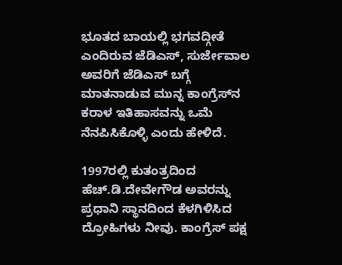ಭೂತದ ಬಾಯಲ್ಲಿ ಭಗವದ್ಗೀತೆ ಎಂದಿರುವ ಜೆಡಿಎಸ್‌‍, ಸುರ್ಜೇವಾಲ ಅವರಿಗೆ ಜೆಡಿಎಸ್‌‍ ಬಗ್ಗೆ ಮಾತನಾಡುವ ಮುನ್ನ ಕಾಂಗ್ರೆಸ್‌‍ನ ಕರಾಳ ಇತಿಹಾಸವನ್ನು ಒಮೆ ನೆನಪಿಸಿಕೊಳ್ಳಿ ಎಂದು ಹೇಳಿದೆ.

1997ರಲ್ಲಿ ಕುತಂತ್ರದಿಂದ ಹೆಚ್‌.ಡಿ.ದೇವೇಗೌಡ ಅವರನ್ನು ಪ್ರಧಾನಿ ಸ್ಥಾನದಿಂದ ಕೆಳಗಿಳಿಸಿದ ದ್ರೋಹಿಗಳು ನೀವು. ಕಾಂಗ್ರೆಸ್‌‍ ಪಕ್ಷ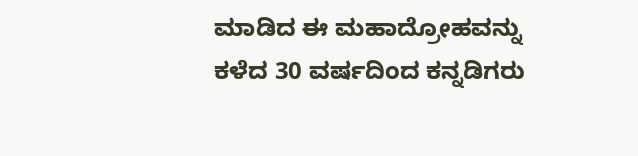ಮಾಡಿದ ಈ ಮಹಾದ್ರೋಹವನ್ನು ಕಳೆದ 30 ವರ್ಷದಿಂದ ಕನ್ನಡಿಗರು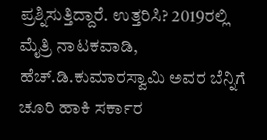ಪ್ರಶ್ನಿಸುತ್ತಿದ್ದಾರೆ. ಉತ್ತರಿಸಿ? 2019ರಲ್ಲಿ ಮೈತ್ರಿ ನಾಟಕವಾಡಿ, ಹೆಚ್‌.ಡಿ.ಕುಮಾರಸ್ವಾಮಿ ಅವರ ಬೆನ್ನಿಗೆ ಚೂರಿ ಹಾಕಿ ಸರ್ಕಾರ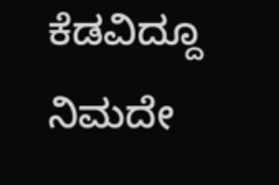ಕೆಡವಿದ್ದೂ ನಿಮದೇ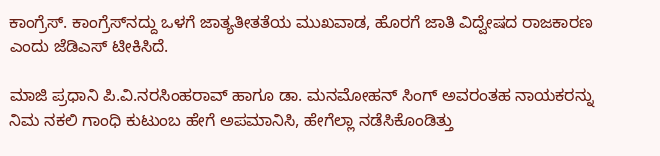ಕಾಂಗ್ರೆಸ್‌‍. ಕಾಂಗ್ರೆಸ್‌‍ನದ್ದು ಒಳಗೆ ಜಾತ್ಯತೀತತೆಯ ಮುಖವಾಡ, ಹೊರಗೆ ಜಾತಿ ವಿದ್ವೇಷದ ರಾಜಕಾರಣ ಎಂದು ಜೆಡಿಎಸ್‌‍ ಟೀಕಿಸಿದೆ.

ಮಾಜಿ ಪ್ರಧಾನಿ ಪಿ.ವಿ.ನರಸಿಂಹರಾವ್‌ ಹಾಗೂ ಡಾ. ಮನಮೋಹನ್‌ ಸಿಂಗ್‌ ಅವರಂತಹ ನಾಯಕರನ್ನು ನಿಮ ನಕಲಿ ಗಾಂಧಿ ಕುಟುಂಬ ಹೇಗೆ ಅಪಮಾನಿಸಿ, ಹೇಗೆಲ್ಲಾ ನಡೆಸಿಕೊಂಡಿತ್ತು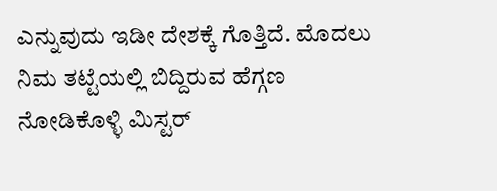ಎನ್ನುವುದು ಇಡೀ ದೇಶಕ್ಕೆ ಗೊತ್ತಿದೆ. ಮೊದಲು ನಿಮ ತಟ್ಟೆಯಲ್ಲಿ ಬಿದ್ದಿರುವ ಹೆಗ್ಗಣ ನೋಡಿಕೊಳ್ಳಿ ಮಿಸ್ಟರ್‌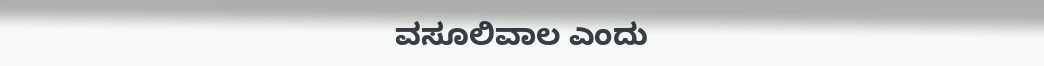ವಸೂಲಿವಾಲ ಎಂದು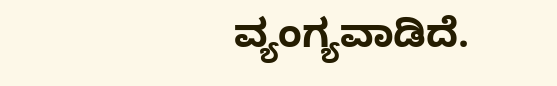ವ್ಯಂಗ್ಯವಾಡಿದೆ.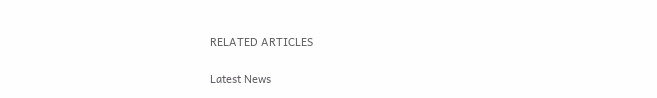RELATED ARTICLES

Latest News